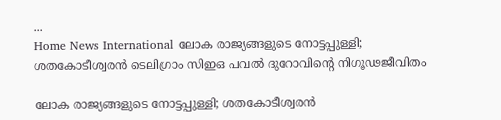...
Home News International ലോക രാജ്യങ്ങളുടെ നോട്ടപ്പുള്ളി; ശതകോടീശ്വരൻ ടെലിഗ്രാം സിഇഒ പവല്‍ ദുറോവിൻ്റെ നിഗൂഢജീവിതം

ലോക രാജ്യങ്ങളുടെ നോട്ടപ്പുള്ളി; ശതകോടീശ്വരൻ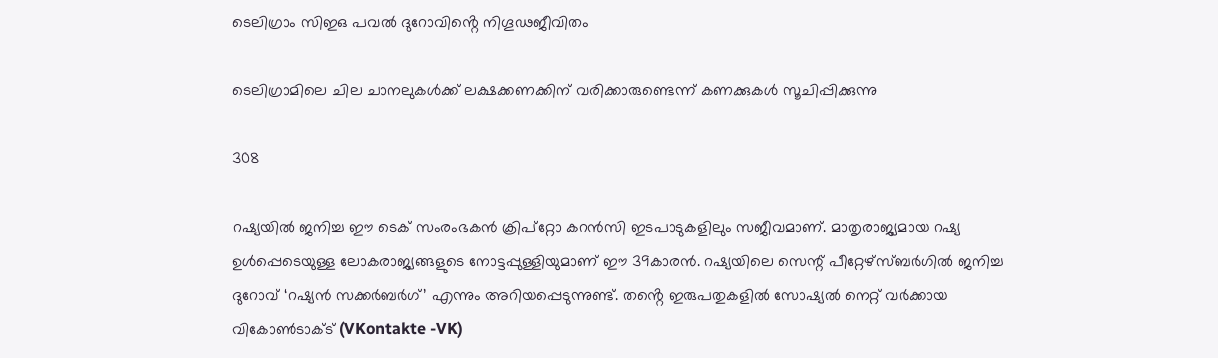ടെലിഗ്രാം സിഇഒ പവല്‍ ദുറോവിൻ്റെ നിഗൂഢജീവിതം

ടെലിഗ്രാമിലെ ചില ചാനലുകള്‍ക്ക് ലക്ഷക്കണക്കിന് വരിക്കാരുണ്ടെന്ന് കണക്കുകള്‍ സൂചിപ്പിക്കുന്നു

308

റഷ്യയില്‍ ജനിച്ച ഈ ടെക് സംരംഭകന്‍ ക്രിപ്‌റ്റോ കറന്‍സി ഇടപാടുകളിലും സജീവമാണ്. മാതൃരാജ്യമായ റഷ്യ ഉള്‍പ്പെടെയുള്ള ലോകരാജ്യങ്ങളുടെ നോട്ടപ്പുള്ളിയുമാണ് ഈ 39കാരൻ. റഷ്യയിലെ സെന്റ് പീറ്റേഴ്‌സ്ബര്‍ഗില്‍ ജനിച്ച ദുറോവ് ‘റഷ്യന്‍ സക്കര്‍ബര്‍ഗ്’ എന്നും അറിയപ്പെടുന്നുണ്ട്. തൻ്റെ ഇരുപതുകളില്‍ സോഷ്യല്‍ നെറ്റ് വര്‍ക്കായ വികോണ്‍ടാക്ട് (VKontakte -VK)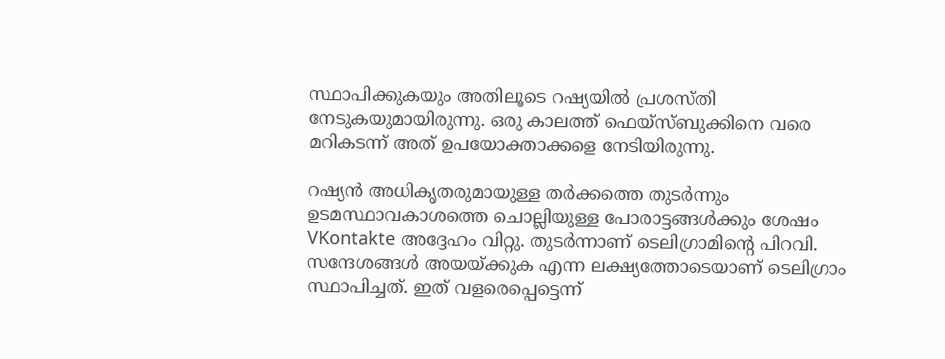സ്ഥാപിക്കുകയും അതിലൂടെ റഷ്യയില്‍ പ്രശസ്തി നേടുകയുമായിരുന്നു. ഒരു കാലത്ത് ഫെയ്‌സ്ബുക്കിനെ വരെ മറികടന്ന് അത് ഉപയോക്താക്കളെ നേടിയിരുന്നു.

റഷ്യന്‍ അധികൃതരുമായുള്ള തര്‍ക്കത്തെ തുടര്‍ന്നും ഉടമസ്ഥാവകാശത്തെ ചൊല്ലിയുള്ള പോരാട്ടങ്ങള്‍ക്കും ശേഷം VKontakte അദ്ദേഹം വിറ്റു. തുടര്‍ന്നാണ് ടെലിഗ്രാമിൻ്റെ പിറവി. സന്ദേശങ്ങള്‍ അയയ്ക്കുക എന്ന ലക്ഷ്യത്തോടെയാണ് ടെലിഗ്രാം സ്ഥാപിച്ചത്. ഇത് വളരെപ്പെട്ടെന്ന്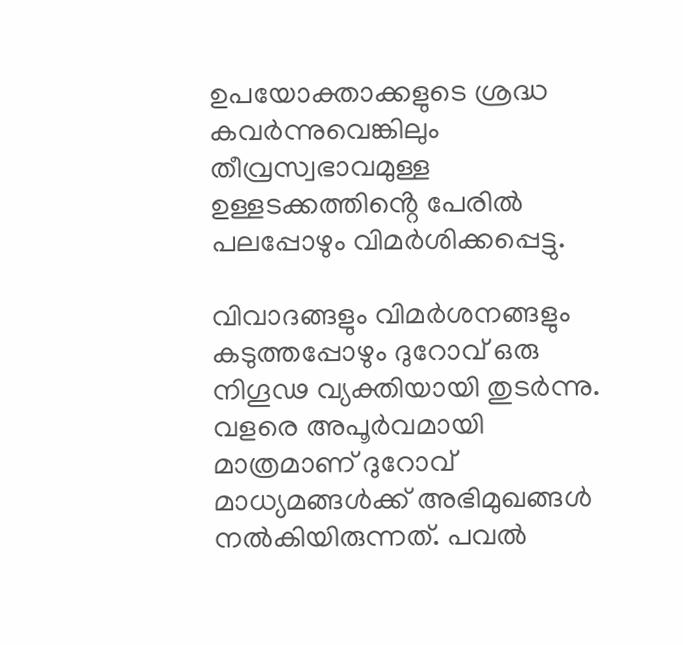ഉപയോക്താക്കളുടെ ശ്രദ്ധ കവര്‍ന്നുവെങ്കിലും തീവ്രസ്വഭാവമുള്ള ഉള്ളടക്കത്തിൻ്റെ പേരില്‍ പലപ്പോഴും വിമര്‍ശിക്കപ്പെട്ടു.

വിവാദങ്ങളും വിമര്‍ശനങ്ങളും കടുത്തപ്പോഴും ദുറോവ് ഒരു നിഗൂഢ വ്യക്തിയായി തുടർന്നു. വളരെ അപൂര്‍വമായി മാത്രമാണ് ദുറോവ് മാധ്യമങ്ങൾക്ക് അഭിമുഖങ്ങള്‍ നല്‍കിയിരുന്നത്. പവല്‍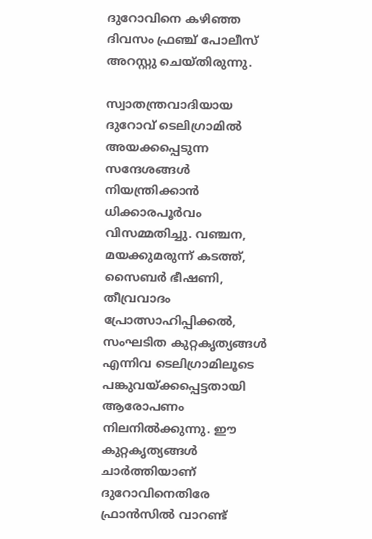ദുറോവിനെ കഴിഞ്ഞ ദിവസം ഫ്രഞ്ച് പോലീസ് അറസ്റ്റു ചെയ്‌തിരുന്നു.

സ്വാതന്ത്രവാദിയായ ദുറോവ് ടെലിഗ്രാമില്‍ അയക്കപ്പെടുന്ന സന്ദേശങ്ങള്‍ നിയന്ത്രിക്കാന്‍ ധിക്കാരപൂര്‍വം വിസമ്മതിച്ചു. വഞ്ചന, മയക്കുമരുന്ന് കടത്ത്, സൈബര്‍ ഭീഷണി, തീവ്രവാദം പ്രോത്സാഹിപ്പിക്കല്‍, സംഘടിത കുറ്റകൃത്യങ്ങള്‍ എന്നിവ ടെലിഗ്രാമിലൂടെ പങ്കുവയ്ക്കപ്പെട്ടതായി ആരോപണം നിലനിൽക്കുന്നു. ഈ കുറ്റകൃത്യങ്ങള്‍ ചാര്‍ത്തിയാണ് ദുറോവിനെതിരേ ഫ്രാന്‍സില്‍ വാറണ്ട്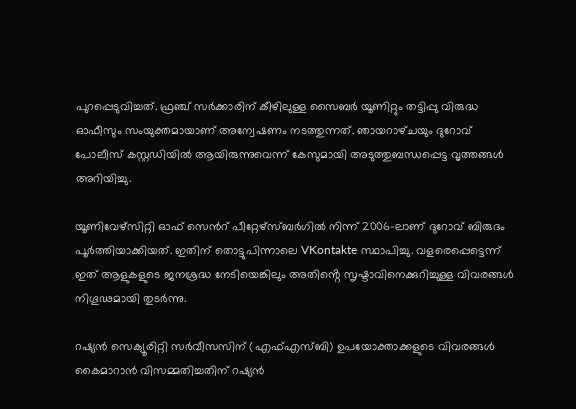പുറപ്പെടുവിച്ചത്. ഫ്രഞ്ച് സര്‍ക്കാരിന് കീഴിലുള്ള സൈബര്‍ യൂണിറ്റും തട്ടിപ്പു വിരുദ്ധ ഓഫീസും സംയുക്തമായാണ് അന്വേഷണം നടത്തുന്നത്. ഞായറാഴ്‌ചയും ദുറോവ് പോലീസ് കസ്റ്റഡിയില്‍ ആയിരുന്നുവെന്ന് കേസുമായി അടുത്തുബന്ധപ്പെട്ട വൃത്തങ്ങള്‍ അറിയിച്ചു.

യൂണിവേഴ്‌സിറ്റി ഓഫ് സെൻറ് പീറ്റേഴ്‌സ്ബര്‍ഗില്‍ നിന്ന് 2006-ലാണ് ദുറോവ് ബിരുദം പൂര്‍ത്തിയാക്കിയത്. ഇതിന് തൊട്ടുപിന്നാലെ VKontakte സ്ഥാപിച്ചു. വളരെപ്പെട്ടെന്ന് ഇത് ആളുകളുടെ ജനശ്രദ്ധ നേടിയെങ്കിലും അതിൻ്റെ സൃഷ്ടാവിനെക്കുറിച്ചുള്ള വിവരങ്ങള്‍ നിഗൂഢമായി തുടര്‍ന്നു.

റഷ്യന്‍ സെക്യൂരിറ്റി സര്‍വീസസിന് (എഫ്എസ്ബി) ഉപയോക്താക്കളുടെ വിവരങ്ങള്‍ കൈമാറാന്‍ വിസമ്മതിച്ചതിന് റഷ്യന്‍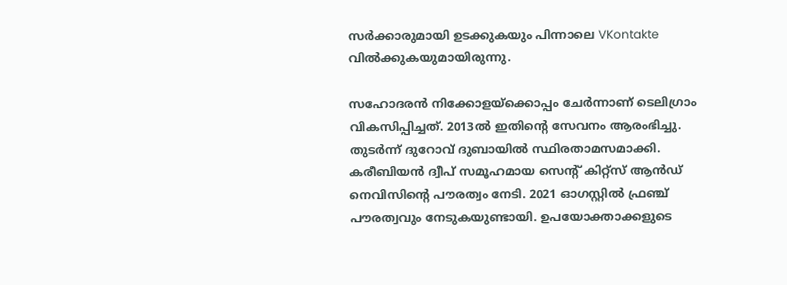സര്‍ക്കാരുമായി ഉടക്കുകയും പിന്നാലെ VKontakte വില്‍ക്കുകയുമായിരുന്നു.

സഹോദരന്‍ നിക്കോളയ്‌ക്കൊപ്പം ചേര്‍ന്നാണ് ടെലിഗ്രാം വികസിപ്പിച്ചത്. 2013ല്‍ ഇതിൻ്റെ സേവനം ആരംഭിച്ചു. തുടര്‍ന്ന് ദുറോവ് ദുബായില്‍ സ്ഥിരതാമസമാക്കി. കരീബിയന്‍ ദ്വീപ് സമൂഹമായ സെന്റ് കിറ്റ്‌സ് ആന്‍ഡ് നെവിസിൻ്റെ പൗരത്വം നേടി. 2021 ഓഗസ്റ്റില്‍ ഫ്രഞ്ച് പൗരത്വവും നേടുകയുണ്ടായി. ഉപയോക്താക്കളുടെ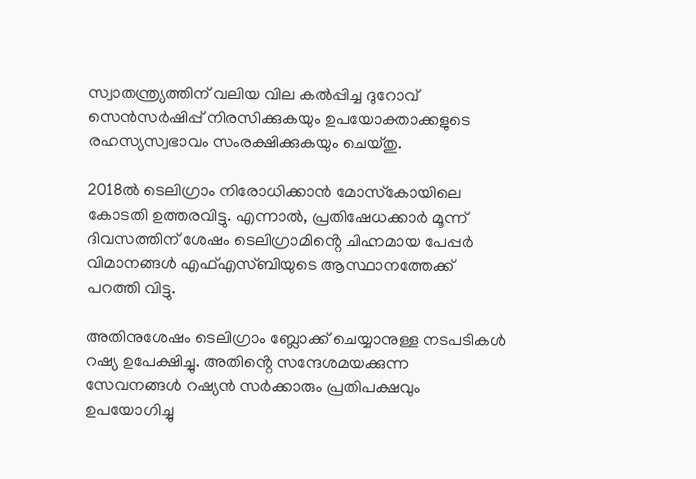സ്വാതന്ത്ര്യത്തിന് വലിയ വില കല്‍പ്പിച്ച ദുറോവ് സെന്‍സര്‍ഷിപ്പ് നിരസിക്കുകയും ഉപയോക്താക്കളുടെ രഹസ്യസ്വഭാവം സംരക്ഷിക്കുകയും ചെയ്‌തു.

2018ല്‍ ടെലിഗ്രാം നിരോധിക്കാന്‍ മോസ്‌കോയിലെ കോടതി ഉത്തരവിട്ടു. എന്നാല്‍, പ്രതിഷേധക്കാര്‍ മൂന്ന് ദിവസത്തിന് ശേഷം ടെലിഗ്രാമിൻ്റെ ചിഹ്നമായ പേപ്പര്‍ വിമാനങ്ങള്‍ എഫ്എസ്ബിയുടെ ആസ്ഥാനത്തേക്ക് പറത്തി വിട്ടു.

അതിനുശേഷം ടെലിഗ്രാം ബ്ലോക്ക് ചെയ്യാനുള്ള നടപടികള്‍ റഷ്യ ഉപേക്ഷിച്ചു. അതിൻ്റെ സന്ദേശമയക്കുന്ന സേവനങ്ങള്‍ റഷ്യന്‍ സര്‍ക്കാരും പ്രതിപക്ഷവും ഉപയോഗിച്ചു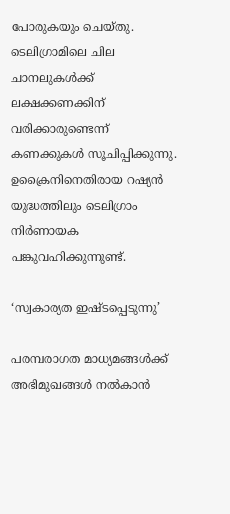പോരുകയും ചെയ്‌തു. ടെലിഗ്രാമിലെ ചില ചാനലുകള്‍ക്ക് ലക്ഷക്കണക്കിന് വരിക്കാരുണ്ടെന്ന് കണക്കുകള്‍ സൂചിപ്പിക്കുന്നു. ഉക്രൈനിനെതിരായ റഷ്യന്‍ യുദ്ധത്തിലും ടെലിഗ്രാം നിർണായക പങ്കുവഹിക്കുന്നുണ്ട്.

‘സ്വകാര്യത ഇഷ്ടപ്പെടുന്നു’

പരമ്പരാഗത മാധ്യമങ്ങള്‍ക്ക് അഭിമുഖങ്ങള്‍ നല്‍കാന്‍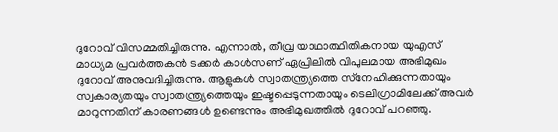ദുറോവ് വിസമ്മതിച്ചിരുന്നു. എന്നാല്‍, തീവ്ര യാഥാത്ഥിതികനായ യുഎസ് മാധ്യമ പ്രവര്‍ത്തകന്‍ ടക്കര്‍ കാള്‍സണ് ഏപ്രിലിൽ വിപുലമായ അഭിമുഖം ദുറോവ് അനുവദിച്ചിരുന്നു. ആളുകള്‍ സ്വാതന്ത്ര്യത്തെ സ്‌നേഹിക്കുന്നതായും സ്വകാര്യതയും സ്വാതന്ത്ര്യത്തെയും ഇഷ്ടപ്പെടുന്നതായും ടെലിഗ്രാമിലേക്ക് അവര്‍ മാറുന്നതിന് കാരണങ്ങള്‍ ഉണ്ടെന്നും അഭിമുഖത്തില്‍ ദുറോവ് പറഞ്ഞു.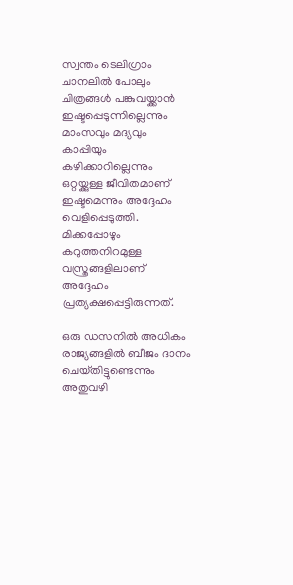സ്വന്തം ടെലിഗ്രാം ചാനലില്‍ പോലും ചിത്രങ്ങള്‍ പങ്കുവയ്ക്കാന്‍ ഇഷ്ടപ്പെടുന്നില്ലെന്നും മാംസവും മദ്യവും കാപ്പിയും കഴിക്കാറില്ലെന്നും ഒറ്റയ്ക്കുള്ള ജീവിതമാണ് ഇഷ്ടമെന്നും അദ്ദേഹം വെളിപ്പെടുത്തി. മിക്കപ്പോഴും കറുത്തനിറമുള്ള വസ്ത്രങ്ങളിലാണ് അദ്ദേഹം പ്രത്യക്ഷപ്പെട്ടിരുന്നത്.

ഒരു ഡസനില്‍ അധികം രാജ്യങ്ങളില്‍ ബീജം ദാനം ചെയ്‌തിട്ടുണ്ടെന്നും അതുവഴി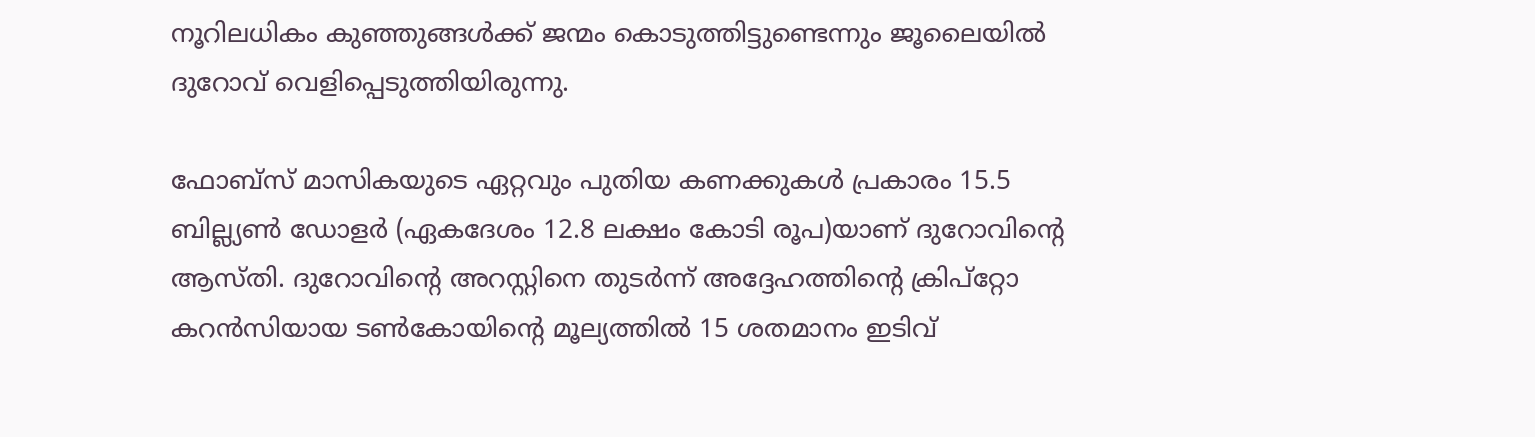നൂറിലധികം കുഞ്ഞുങ്ങള്‍ക്ക് ജന്മം കൊടുത്തിട്ടുണ്ടെന്നും ജൂലൈയില്‍ ദുറോവ് വെളിപ്പെടുത്തിയിരുന്നു.

ഫോബ്‌സ് മാസികയുടെ ഏറ്റവും പുതിയ കണക്കുകള്‍ പ്രകാരം 15.5 ബില്ല്യണ്‍ ഡോളര്‍ (ഏകദേശം 12.8 ലക്ഷം കോടി രൂപ)യാണ് ദുറോവിൻ്റെ ആസ്‌തി. ദുറോവിൻ്റെ അറസ്റ്റിനെ തുടര്‍ന്ന് അദ്ദേഹത്തിൻ്റെ ക്രിപ്‌റ്റോ കറന്‍സിയായ ടണ്‍കോയിൻ്റെ മൂല്യത്തില്‍ 15 ശതമാനം ഇടിവ്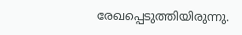രേഖപ്പെടുത്തിയിരുന്നു.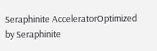Seraphinite AcceleratorOptimized by Seraphinite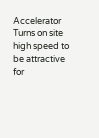Accelerator
Turns on site high speed to be attractive for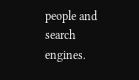people and search engines.